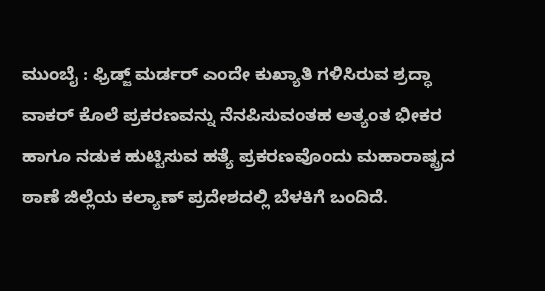ಮುಂಬೈ : ಫ್ರಿಡ್ಜ್ ಮರ್ಡರ್ ಎಂದೇ ಕುಖ್ಯಾತಿ ಗಳಿಸಿರುವ ಶ್ರದ್ಧಾ ವಾಕರ್ ಕೊಲೆ ಪ್ರಕರಣವನ್ನು ನೆನಪಿಸುವಂತಹ ಅತ್ಯಂತ ಭೀಕರ ಹಾಗೂ ನಡುಕ ಹುಟ್ಟಿಸುವ ಹತ್ಯೆ ಪ್ರಕರಣವೊಂದು ಮಹಾರಾಷ್ಟ್ರದ ಠಾಣೆ ಜಿಲ್ಲೆಯ ಕಲ್ಯಾಣ್ ಪ್ರದೇಶದಲ್ಲಿ ಬೆಳಕಿಗೆ ಬಂದಿದೆ.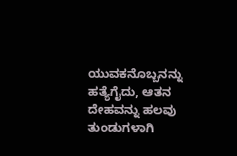ಯುವಕನೊಬ್ಬನನ್ನು ಹತ್ಯೆಗೈದು, ಆತನ ದೇಹವನ್ನು ಹಲವು ತುಂಡುಗಳಾಗಿ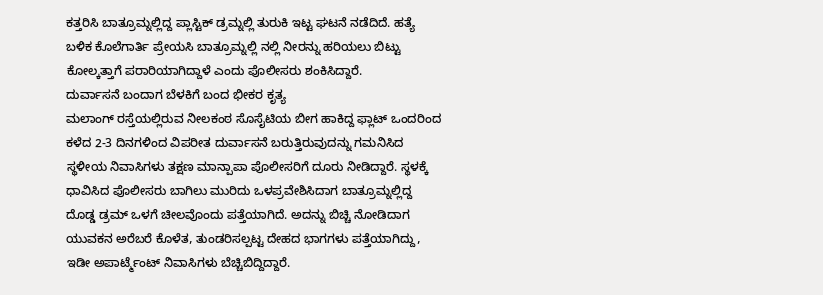ಕತ್ತರಿಸಿ ಬಾತ್ರೂಮ್ನಲ್ಲಿದ್ದ ಪ್ಲಾಸ್ಟಿಕ್ ಡ್ರಮ್ನಲ್ಲಿ ತುರುಕಿ ಇಟ್ಟ ಘಟನೆ ನಡೆದಿದೆ. ಹತ್ಯೆ ಬಳಿಕ ಕೊಲೆಗಾರ್ತಿ ಪ್ರೇಯಸಿ ಬಾತ್ರೂಮ್ನಲ್ಲಿ ನಲ್ಲಿ ನೀರನ್ನು ಹರಿಯಲು ಬಿಟ್ಟು ಕೋಲ್ಕತ್ತಾಗೆ ಪರಾರಿಯಾಗಿದ್ದಾಳೆ ಎಂದು ಪೊಲೀಸರು ಶಂಕಿಸಿದ್ದಾರೆ.
ದುರ್ವಾಸನೆ ಬಂದಾಗ ಬೆಳಕಿಗೆ ಬಂದ ಭೀಕರ ಕೃತ್ಯ
ಮಲಾಂಗ್ ರಸ್ತೆಯಲ್ಲಿರುವ ನೀಲಕಂಠ ಸೊಸೈಟಿಯ ಬೀಗ ಹಾಕಿದ್ದ ಫ್ಲಾಟ್ ಒಂದರಿಂದ ಕಳೆದ 2-3 ದಿನಗಳಿಂದ ವಿಪರೀತ ದುರ್ವಾಸನೆ ಬರುತ್ತಿರುವುದನ್ನು ಗಮನಿಸಿದ ಸ್ಥಳೀಯ ನಿವಾಸಿಗಳು ತಕ್ಷಣ ಮಾನ್ಪಾಪಾ ಪೊಲೀಸರಿಗೆ ದೂರು ನೀಡಿದ್ದಾರೆ. ಸ್ಥಳಕ್ಕೆ ಧಾವಿಸಿದ ಪೊಲೀಸರು ಬಾಗಿಲು ಮುರಿದು ಒಳಪ್ರವೇಶಿಸಿದಾಗ ಬಾತ್ರೂಮ್ನಲ್ಲಿದ್ದ ದೊಡ್ಡ ಡ್ರಮ್ ಒಳಗೆ ಚೀಲವೊಂದು ಪತ್ತೆಯಾಗಿದೆ. ಅದನ್ನು ಬಿಚ್ಚಿ ನೋಡಿದಾಗ ಯುವಕನ ಅರೆಬರೆ ಕೊಳೆತ, ತುಂಡರಿಸಲ್ಪಟ್ಟ ದೇಹದ ಭಾಗಗಳು ಪತ್ತೆಯಾಗಿದ್ದು, ಇಡೀ ಅಪಾರ್ಟ್ಮೆಂಟ್ ನಿವಾಸಿಗಳು ಬೆಚ್ಚಿಬಿದ್ದಿದ್ದಾರೆ.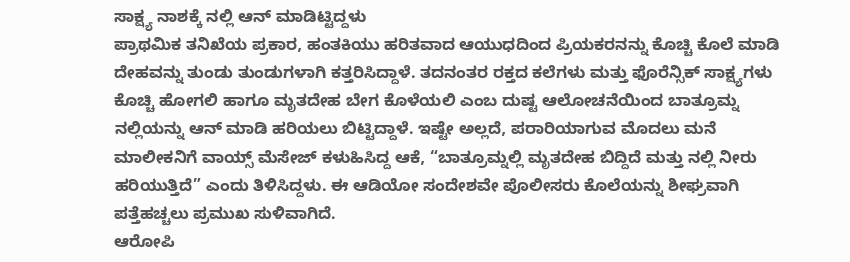ಸಾಕ್ಷ್ಯ ನಾಶಕ್ಕೆ ನಲ್ಲಿ ಆನ್ ಮಾಡಿಟ್ಟಿದ್ದಳು
ಪ್ರಾಥಮಿಕ ತನಿಖೆಯ ಪ್ರಕಾರ, ಹಂತಕಿಯು ಹರಿತವಾದ ಆಯುಧದಿಂದ ಪ್ರಿಯಕರನನ್ನು ಕೊಚ್ಚಿ ಕೊಲೆ ಮಾಡಿ ದೇಹವನ್ನು ತುಂಡು ತುಂಡುಗಳಾಗಿ ಕತ್ತರಿಸಿದ್ದಾಳೆ. ತದನಂತರ ರಕ್ತದ ಕಲೆಗಳು ಮತ್ತು ಫೊರೆನ್ಸಿಕ್ ಸಾಕ್ಷ್ಯಗಳು ಕೊಚ್ಚಿ ಹೋಗಲಿ ಹಾಗೂ ಮೃತದೇಹ ಬೇಗ ಕೊಳೆಯಲಿ ಎಂಬ ದುಷ್ಟ ಆಲೋಚನೆಯಿಂದ ಬಾತ್ರೂಮ್ನ ನಲ್ಲಿಯನ್ನು ಆನ್ ಮಾಡಿ ಹರಿಯಲು ಬಿಟ್ಟಿದ್ದಾಳೆ. ಇಷ್ಟೇ ಅಲ್ಲದೆ, ಪರಾರಿಯಾಗುವ ಮೊದಲು ಮನೆ ಮಾಲೀಕನಿಗೆ ವಾಯ್ಸ್ ಮೆಸೇಜ್ ಕಳುಹಿಸಿದ್ದ ಆಕೆ, “ಬಾತ್ರೂಮ್ನಲ್ಲಿ ಮೃತದೇಹ ಬಿದ್ದಿದೆ ಮತ್ತು ನಲ್ಲಿ ನೀರು ಹರಿಯುತ್ತಿದೆ” ಎಂದು ತಿಳಿಸಿದ್ದಳು. ಈ ಆಡಿಯೋ ಸಂದೇಶವೇ ಪೊಲೀಸರು ಕೊಲೆಯನ್ನು ಶೀಘ್ರವಾಗಿ ಪತ್ತೆಹಚ್ಚಲು ಪ್ರಮುಖ ಸುಳಿವಾಗಿದೆ.
ಆರೋಪಿ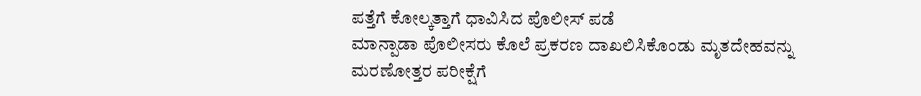ಪತ್ತೆಗೆ ಕೋಲ್ಕತ್ತಾಗೆ ಧಾವಿಸಿದ ಪೊಲೀಸ್ ಪಡೆ
ಮಾನ್ಪಾಡಾ ಪೊಲೀಸರು ಕೊಲೆ ಪ್ರಕರಣ ದಾಖಲಿಸಿಕೊಂಡು ಮೃತದೇಹವನ್ನು ಮರಣೋತ್ತರ ಪರೀಕ್ಷೆಗೆ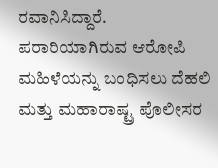ರವಾನಿಸಿದ್ದಾರೆ. ಪರಾರಿಯಾಗಿರುವ ಆರೋಪಿ ಮಹಿಳೆಯನ್ನು ಬಂಧಿಸಲು ದೆಹಲಿ ಮತ್ತು ಮಹಾರಾಷ್ಟ್ರ ಪೊಲೀಸರ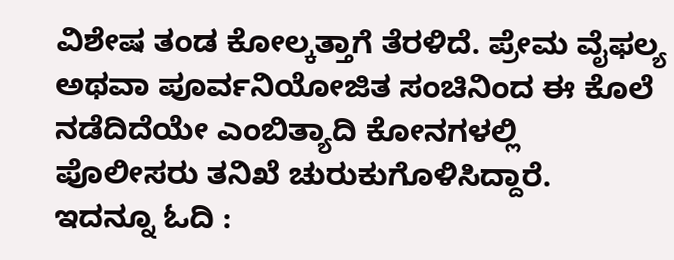ವಿಶೇಷ ತಂಡ ಕೋಲ್ಕತ್ತಾಗೆ ತೆರಳಿದೆ. ಪ್ರೇಮ ವೈಫಲ್ಯ ಅಥವಾ ಪೂರ್ವನಿಯೋಜಿತ ಸಂಚಿನಿಂದ ಈ ಕೊಲೆ ನಡೆದಿದೆಯೇ ಎಂಬಿತ್ಯಾದಿ ಕೋನಗಳಲ್ಲಿ ಪೊಲೀಸರು ತನಿಖೆ ಚುರುಕುಗೊಳಿಸಿದ್ದಾರೆ.
ಇದನ್ನೂ ಓದಿ :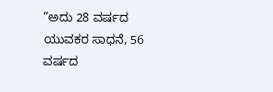“ಅದು 28 ವರ್ಷದ ಯುವಕರ ಸಾಧನೆ, 56 ವರ್ಷದ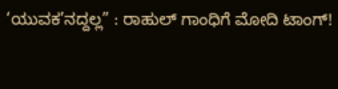‘ಯುವಕ’ನದ್ದಲ್ಲ” : ರಾಹುಲ್ ಗಾಂಧಿಗೆ ಮೋದಿ ಟಾಂಗ್!